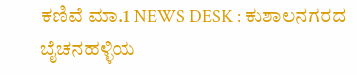ಕಣಿವೆ ಮಾ.1 NEWS DESK : ಕುಶಾಲನಗರದ ಬೈಚನಹಳ್ಳಿಯ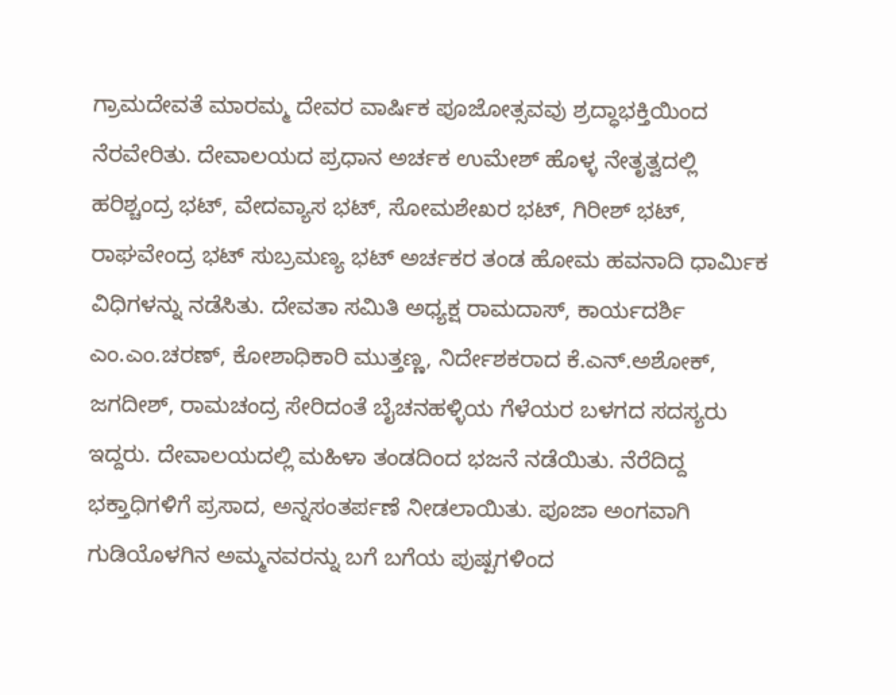ಗ್ರಾಮದೇವತೆ ಮಾರಮ್ಮ ದೇವರ ವಾರ್ಷಿಕ ಪೂಜೋತ್ಸವವು ಶ್ರದ್ಧಾಭಕ್ತಿಯಿಂದ ನೆರವೇರಿತು. ದೇವಾಲಯದ ಪ್ರಧಾನ ಅರ್ಚಕ ಉಮೇಶ್ ಹೊಳ್ಳ ನೇತೃತ್ವದಲ್ಲಿ ಹರಿಶ್ಚಂದ್ರ ಭಟ್, ವೇದವ್ಯಾಸ ಭಟ್, ಸೋಮಶೇಖರ ಭಟ್, ಗಿರೀಶ್ ಭಟ್, ರಾಘವೇಂದ್ರ ಭಟ್ ಸುಬ್ರಮಣ್ಯ ಭಟ್ ಅರ್ಚಕರ ತಂಡ ಹೋಮ ಹವನಾದಿ ಧಾರ್ಮಿಕ ವಿಧಿಗಳನ್ನು ನಡೆಸಿತು. ದೇವತಾ ಸಮಿತಿ ಅಧ್ಯಕ್ಷ ರಾಮದಾಸ್, ಕಾರ್ಯದರ್ಶಿ ಎಂ.ಎಂ.ಚರಣ್, ಕೋಶಾಧಿಕಾರಿ ಮುತ್ತಣ್ಣ, ನಿರ್ದೇಶಕರಾದ ಕೆ.ಎನ್.ಅಶೋಕ್, ಜಗದೀಶ್, ರಾಮಚಂದ್ರ ಸೇರಿದಂತೆ ಬೈಚನಹಳ್ಳಿಯ ಗೆಳೆಯರ ಬಳಗದ ಸದಸ್ಯರು ಇದ್ದರು. ದೇವಾಲಯದಲ್ಲಿ ಮಹಿಳಾ ತಂಡದಿಂದ ಭಜನೆ ನಡೆಯಿತು. ನೆರೆದಿದ್ದ ಭಕ್ತಾಧಿಗಳಿಗೆ ಪ್ರಸಾದ, ಅನ್ನಸಂತರ್ಪಣೆ ನೀಡಲಾಯಿತು. ಪೂಜಾ ಅಂಗವಾಗಿ ಗುಡಿಯೊಳಗಿನ ಅಮ್ಮನವರನ್ನು ಬಗೆ ಬಗೆಯ ಪುಷ್ಪಗಳಿಂದ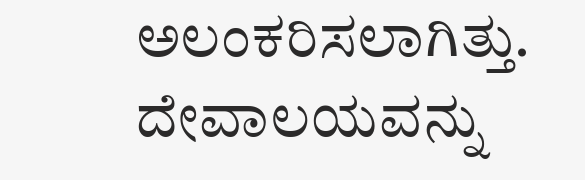ಅಲಂಕರಿಸಲಾಗಿತ್ತು. ದೇವಾಲಯವನ್ನು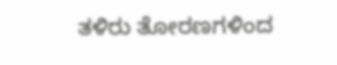ತಳಿರು ತೋರಣಗಳಿಂದ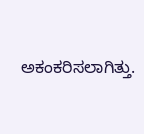ಅಕಂಕರಿಸಲಾಗಿತ್ತು.